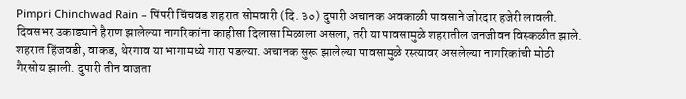Pimpri Chinchwad Rain – पिंपरी चिंचवड शहरात सोमवारी (दि. ३०) दुपारी अचानक अवकाळी पावसाने जोरदार हजेरी लावली. दिवसभर उकाड्याने हैराण झालेल्या नागरिकांना काहीसा दिलासा मिळाला असला, तरी या पावसामुळे शहरातील जनजीवन विस्कळीत झाले. शहरात हिंजवडी, वाकड, थेरगाव या भागामध्ये गारा पडल्या. अचानक सुरू झालेल्या पावसामुळे रस्त्यावर असलेल्या नागरिकांची मोठी गैरसोय झाली. दुपारी तीन वाजता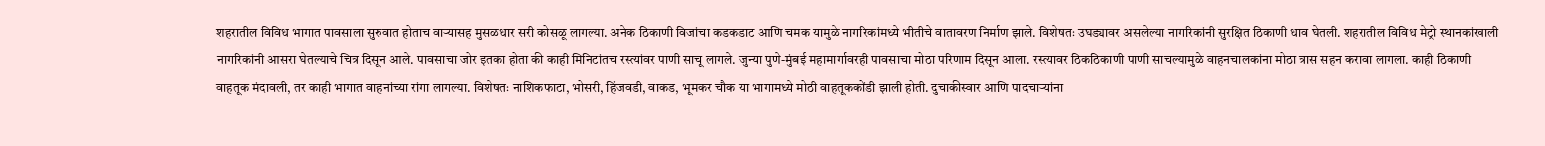शहरातील विविध भागात पावसाला सुरुवात होताच वाऱ्यासह मुसळधार सरी कोसळू लागल्या. अनेक ठिकाणी विजांचा कडकडाट आणि चमक यामुळे नागरिकांमध्ये भीतीचे वातावरण निर्माण झाले. विशेषतः उघड्यावर असलेल्या नागरिकांनी सुरक्षित ठिकाणी धाव घेतली. शहरातील विविध मेट्रो स्थानकांखाली नागरिकांनी आसरा घेतल्याचे चित्र दिसून आले. पावसाचा जोर इतका होता की काही मिनिटांतच रस्त्यांवर पाणी साचू लागले. जुन्या पुणे-मुंबई महामार्गावरही पावसाचा मोठा परिणाम दिसून आला. रस्त्यावर ठिकठिकाणी पाणी साचल्यामुळे वाहनचालकांना मोठा त्रास सहन करावा लागला. काही ठिकाणी वाहतूक मंदावली, तर काही भागात वाहनांच्या रांगा लागल्या. विशेषतः नाशिकफाटा, भोसरी, हिंजवडी, वाकड, भूमकर चौक या भागामध्ये मोठी वाहतूककोंडी झाली होती. दुचाकीस्वार आणि पादचाऱ्यांना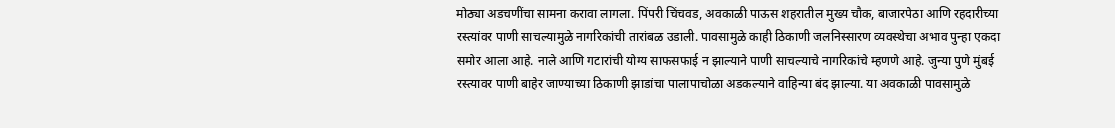मोठ्या अडचणींचा सामना करावा लागला. पिंपरी चिंचवड, अवकाळी पाऊस शहरातील मुख्य चौक, बाजारपेठा आणि रहदारीच्या रस्त्यांवर पाणी साचल्यामुळे नागरिकांची तारांबळ उडाली. पावसामुळे काही ठिकाणी जलनिस्सारण व्यवस्थेचा अभाव पुन्हा एकदा समोर आला आहे. नाले आणि गटारांची योग्य साफसफाई न झाल्याने पाणी साचल्याचे नागरिकांचे म्हणणे आहे. जुन्या पुणे मुंबई रस्त्यावर पाणी बाहेर जाण्याच्या ठिकाणी झाडांचा पालापाचोळा अडकल्याने वाहिन्या बंद झाल्या. या अवकाळी पावसामुळे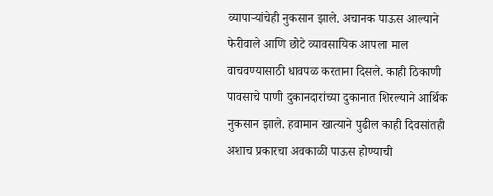व्यापाऱ्यांचेही नुकसान झाले. अचानक पाऊस आल्याने फेरीवाले आणि छोटे व्यावसायिक आपला माल वाचवण्यासाठी धावपळ करताना दिसले. काही ठिकाणी पावसाचे पाणी दुकानदारांच्या दुकानात शिरल्याने आर्थिक नुकसान झाले. हवामान खात्याने पुढील काही दिवसांतही अशाच प्रकारचा अवकाळी पाऊस होण्याची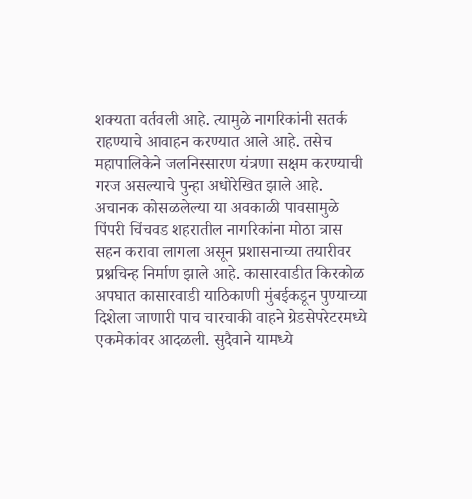शक्यता वर्तवली आहे. त्यामुळे नागरिकांनी सतर्क राहण्याचे आवाहन करण्यात आले आहे. तसेच महापालिकेने जलनिस्सारण यंत्रणा सक्षम करण्याची गरज असल्याचे पुन्हा अधोरेखित झाले आहे. अचानक कोसळलेल्या या अवकाळी पावसामुळे पिंपरी चिंचवड शहरातील नागरिकांना मोठा त्रास सहन करावा लागला असून प्रशासनाच्या तयारीवर प्रश्नचिन्ह निर्माण झाले आहे. कासारवाडीत किरकोळ अपघात कासारवाडी याठिकाणी मुंबईकडून पुण्याच्या दिशेला जाणारी पाच चारचाकी वाहने ग्रेडसेपरेटरमध्ये एकमेकांवर आदळली. सुदैवाने यामध्ये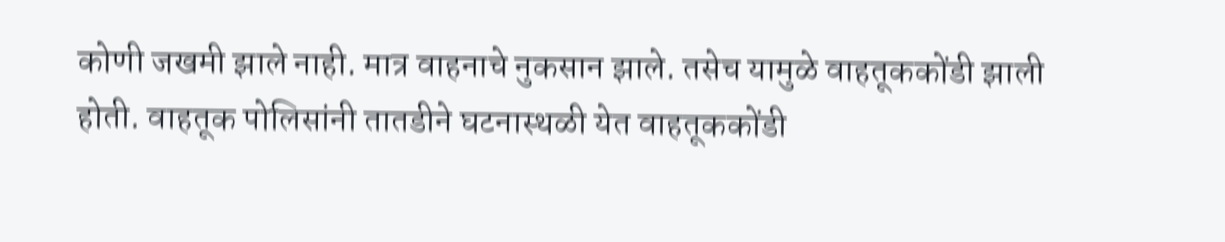कोणी जखमी झाले नाही. मात्र वाहनाचे नुकसान झाले. तसेच यामुळे वाहतूककोंडी झाली होती. वाहतूक पोलिसांनी तातडीने घटनास्थळी येत वाहतूककोंडी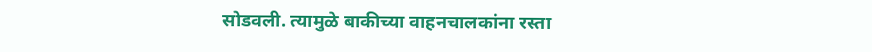सोडवली. त्यामुळे बाकीच्या वाहनचालकांना रस्ता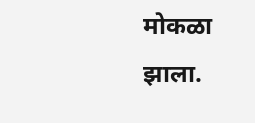मोकळा झाला.